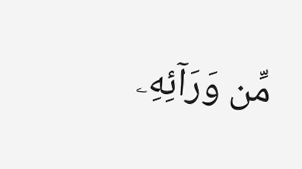مِّن وَرَآئِهِۦ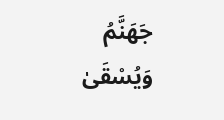جَهَنَّمُ وَيُسْقَىٰ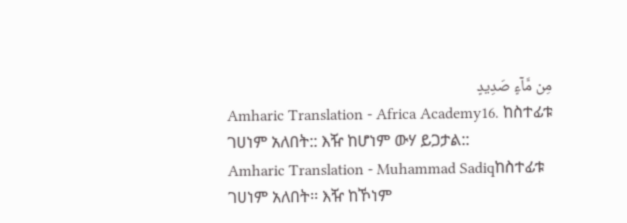مِن مَّآءٍ صَدِيدٍ
Amharic Translation - Africa Academy16. ከስተፊቱ ገሀነም አለበት:: እዥ ከሆነም ውሃ ይጋታል::
Amharic Translation - Muhammad Sadiqከስተፊቱ ገሀነም አለበት፡፡ እዥ ከኾነም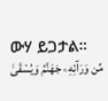ውሃ ይጋታል፡፡
مِّن وَرَآئِهِۦ جَهَنَّمُ وَيُسْقَىٰ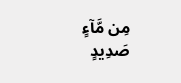مِن مَّآءٍ صَدِيدٍ